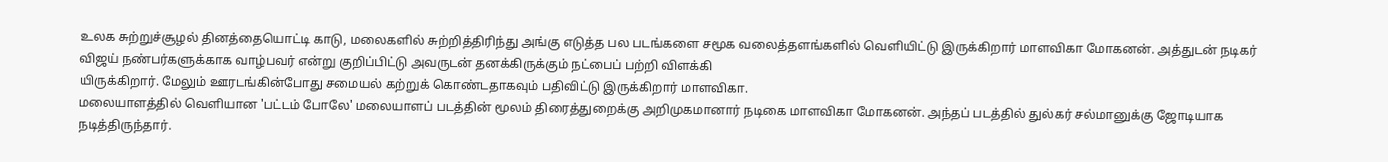உலக சுற்றுச்சூழல் தினத்தையொட்டி காடு, மலைகளில் சுற்றித்திரிந்து அங்கு எடுத்த பல படங்களை சமூக வலைத்தளங்களில் வெளியிட்டு இருக்கிறார் மாளவிகா மோகனன். அத்துடன் நடிகர் விஜய் நண்பர்களுக்காக வாழ்பவர் என்று குறிப்பிட்டு அவருடன் தனக்கிருக்கும் நட்பைப் பற்றி விளக்கி
யிருக்கிறார். மேலும் ஊரடங்கின்போது சமையல் கற்றுக் கொண்டதாகவும் பதிவிட்டு இருக்கிறார் மாளவிகா.
மலையாளத்தில் வெளியான 'பட்டம் போலே' மலையாளப் படத்தின் மூலம் திரைத்துறைக்கு அறிமுகமானார் நடிகை மாளவிகா மோகனன். அந்தப் படத்தில் துல்கர் சல்மானுக்கு ஜோடியாக நடித்திருந்தார்.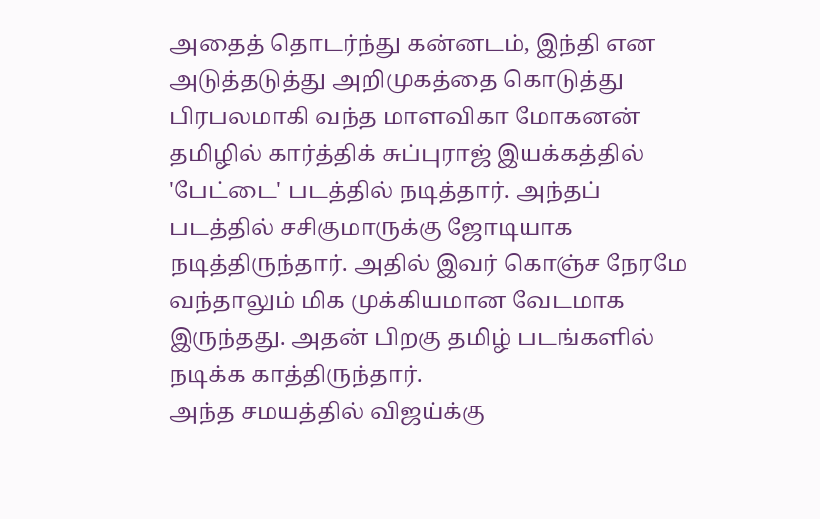அதைத் தொடர்ந்து கன்னடம், இந்தி என அடுத்தடுத்து அறிமுகத்தை கொடுத்து பிரபலமாகி வந்த மாளவிகா மோகனன் தமிழில் கார்த்திக் சுப்புராஜ் இயக்கத்தில் 'பேட்டை' படத்தில் நடித்தார். அந்தப் படத்தில் சசிகுமாருக்கு ஜோடியாக நடித்திருந்தார். அதில் இவர் கொஞ்ச நேரமே வந்தாலும் மிக முக்கியமான வேடமாக இருந்தது. அதன் பிறகு தமிழ் படங்களில் நடிக்க காத்திருந்தார்.
அந்த சமயத்தில் விஜய்க்கு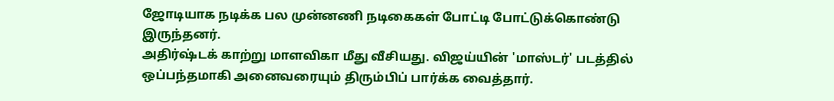ஜோடியாக நடிக்க பல முன்னணி நடிகைகள் போட்டி போட்டுக்கொண்டு இருந்தனர்.
அதிர்ஷ்டக் காற்று மாளவிகா மீது வீசியது. விஜய்யின் 'மாஸ்டர்' படத்தில் ஒப்பந்தமாகி அனைவரையும் திரும்பிப் பார்க்க வைத்தார்.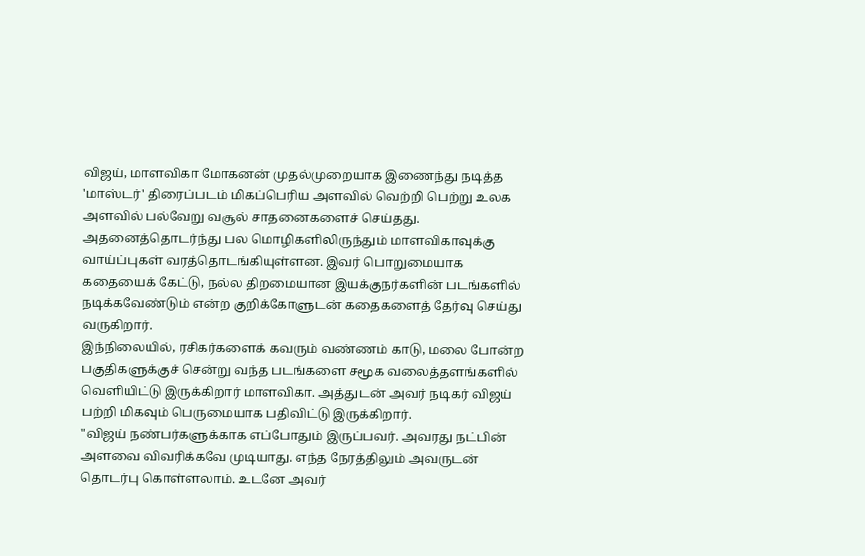விஜய், மாளவிகா மோகனன் முதல்முறையாக இணைந்து நடித்த 'மாஸ்டர்' திரைப்படம் மிகப்பெரிய அளவில் வெற்றி பெற்று உலக அளவில் பல்வேறு வசூல் சாதனைகளைச் செய்தது. அதனைத்தொடர்ந்து பல மொழிகளிலிருந்தும் மாளவிகாவுக்கு வாய்ப்புகள் வரத்தொடங்கியுள்ளன. இவர் பொறுமையாக கதையைக் கேட்டு, நல்ல திறமையான இயக்குநர்களின் படங்களில் நடிக்கவேண்டும் என்ற குறிக்கோளுடன் கதைகளைத் தேர்வு செய்து வருகிறார்.
இந்நிலையில், ரசிகர்களைக் கவரும் வண்ணம் காடு, மலை போன்ற பகுதிகளுக்குச் சென்று வந்த படங்களை சமூக வலைத்தளங்களில் வெளியிட்டு இருக்கிறார் மாளவிகா. அத்துடன் அவர் நடிகர் விஜய் பற்றி மிகவும் பெருமையாக பதிவிட்டு இருக்கிறார்.
"விஜய் நண்பர்களுக்காக எப்போதும் இருப்பவர். அவரது நட்பின் அளவை விவரிக்கவே முடியாது. எந்த நேரத்திலும் அவருடன் தொடர்பு கொள்ளலாம். உடனே அவர்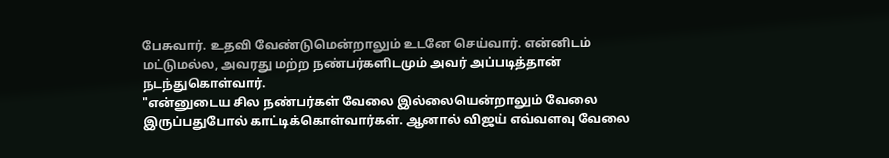பேசுவார். உதவி வேண்டுமென்றாலும் உடனே செய்வார். என்னிடம்
மட்டுமல்ல, அவரது மற்ற நண்பர்களிடமும் அவர் அப்படித்தான் நடந்துகொள்வார்.
"என்னுடைய சில நண்பர்கள் வேலை இல்லையென்றாலும் வேலை இருப்பதுபோல் காட்டிக்கொள்வார்கள். ஆனால் விஜய் எவ்வளவு வேலை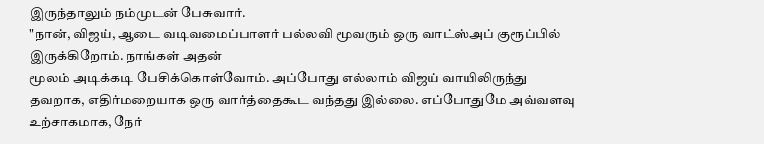இருந்தாலும் நம்முடன் பேசுவார்.
"நான், விஜய், ஆடை வடிவமைப்பாளர் பல்லவி மூவரும் ஒரு வாட்ஸ்அப் குரூப்பில் இருக்கிறோம். நாங்கள் அதன்
மூலம் அடிக்கடி பேசிக்கொள்வோம். அப்போது எல்லாம் விஜய் வாயிலிருந்து தவறாக, எதிர்மறையாக ஒரு வார்த்தைகூட வந்தது இல்லை. எப்போதுமே அவ்வளவு உற்சாகமாக, நேர்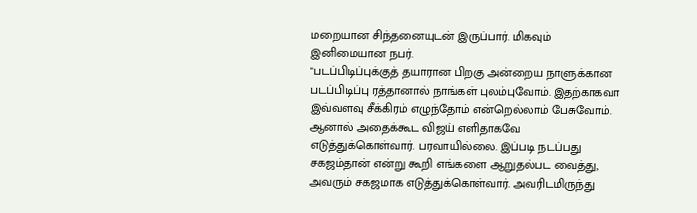மறையான சிந்தனையுடன் இருப்பார். மிகவும் இனிமையான நபர்.
"படப்பிடிப்புக்குத் தயாரான பிறகு அன்றைய நாளுக்கான படப்பிடிப்பு ரத்தானால் நாங்கள் புலம்புவோம். இதற்காகவா இவ்வளவு சீக்கிரம் எழுந்தோம் என்றெல்லாம் பேசுவோம். ஆனால் அதைக்கூட விஜய் எளிதாகவே எடுத்துக்கொள்வார். பரவாயில்லை. இப்படி நடப்பது சகஜம்தான் என்று கூறி எங்களை ஆறுதல்பட வைத்து, அவரும் சகஜமாக எடுத்துக்கொள்வார். அவரிடமிருந்து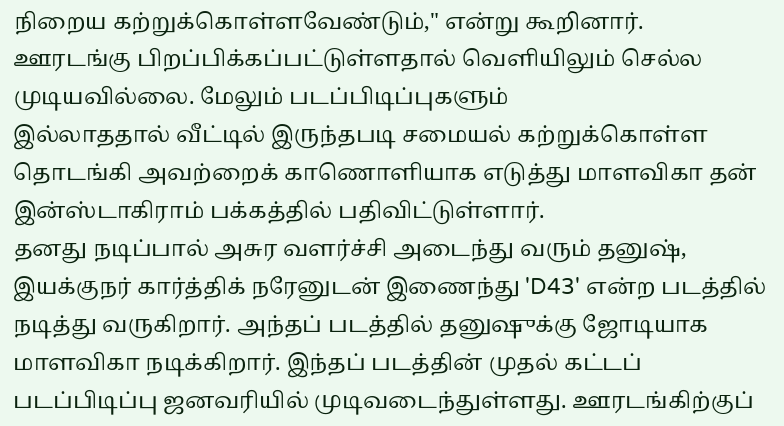நிறைய கற்றுக்கொள்ளவேண்டும்," என்று கூறினார்.
ஊரடங்கு பிறப்பிக்கப்பட்டுள்ளதால் வெளியிலும் செல்ல முடியவில்லை. மேலும் படப்பிடிப்புகளும்
இல்லாததால் வீட்டில் இருந்தபடி சமையல் கற்றுக்கொள்ள தொடங்கி அவற்றைக் காணொளியாக எடுத்து மாளவிகா தன் இன்ஸ்டாகிராம் பக்கத்தில் பதிவிட்டுள்ளார்.
தனது நடிப்பால் அசுர வளர்ச்சி அடைந்து வரும் தனுஷ், இயக்குநர் கார்த்திக் நரேனுடன் இணைந்து 'D43' என்ற படத்தில் நடித்து வருகிறார். அந்தப் படத்தில் தனுஷுக்கு ஜோடியாக மாளவிகா நடிக்கிறார். இந்தப் படத்தின் முதல் கட்டப் படப்பிடிப்பு ஜனவரியில் முடிவடைந்துள்ளது. ஊரடங்கிற்குப்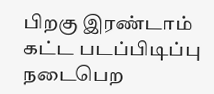பிறகு இரண்டாம் கட்ட படப்பிடிப்பு நடைபெற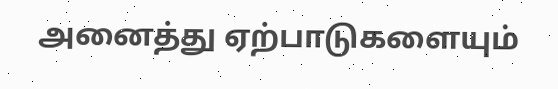அனைத்து ஏற்பாடுகளையும்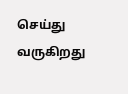செய்து வருகிறது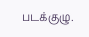படக்குழு.